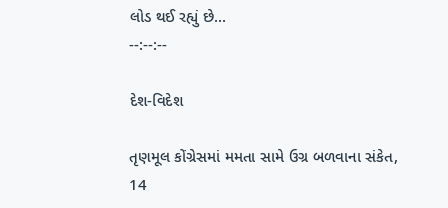લોડ થઈ રહ્યું છે...
--:--:--

દેશ-વિદેશ

તૃણમૂલ કોંગ્રેસમાં મમતા સામે ઉગ્ર બળવાના સંકેત, 14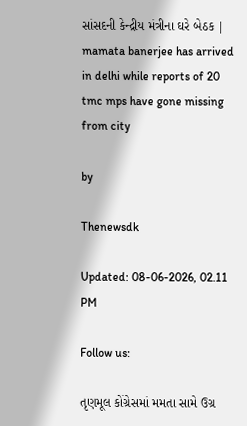સાંસદની કેન્દ્રીય મંત્રીના ઘરે બેઠક | mamata banerjee has arrived in delhi while reports of 20 tmc mps have gone missing from city

by

Thenewsdk

Updated: 08-06-2026, 02.11 PM

Follow us:

તૃણમૂલ કોંગ્રેસમાં મમતા સામે ઉગ્ર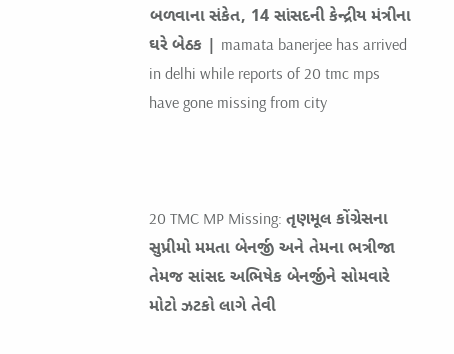બળવાના સંકેત, 14 સાંસદની કેન્દ્રીય મંત્રીના ઘરે બેઠક | mamata banerjee has arrived in delhi while reports of 20 tmc mps have gone missing from city



20 TMC MP Missing: તૃણમૂલ કોંગ્રેસના સુપ્રીમો મમતા બેનર્જી અને તેમના ભત્રીજા તેમજ સાંસદ અભિષેક બેનર્જીને સોમવારે મોટો ઝટકો લાગે તેવી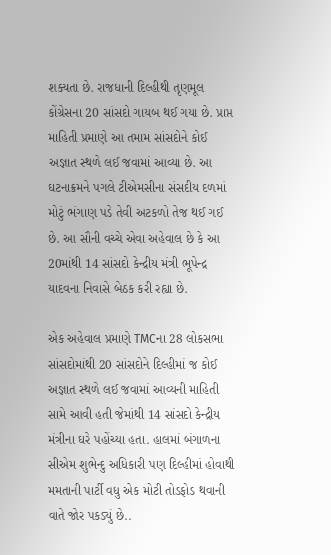શક્યતા છે. રાજધાની દિલ્હીથી તૃણમૂલ કોંગ્રેસના 20 સાંસદો ગાયબ થઈ ગયા છે. પ્રાપ્ત માહિતી પ્રમાણે આ તમામ સાંસદોને કોઈ અજ્ઞાત સ્થળે લઈ જવામાં આવ્યા છે. આ ઘટનાક્રમને પગલે ટીએમસીના સંસદીય દળમાં મોટું ભંગાણ પડે તેવી અટકળો તેજ થઈ ગઈ છે. આ સૌની વચ્ચે એવા અહેવાલ છે કે આ 20માંથી 14 સાંસદો કેન્દ્રીય મંત્રી ભૂપેન્દ્ર યાદવના નિવાસે બેઠક કરી રહ્યા છે.

એક અહેવાલ પ્રમાણે TMCના 28 લોકસભા સાંસદોમાંથી 20 સાંસદોને દિલ્હીમાં જ કોઈ અજ્ઞાત સ્થળે લઈ જવામાં આવ્યની માહિતી સામે આવી હતી જેમાંથી 14 સાંસદો કેન્દ્રીય મંત્રીના ઘરે પહોંચ્યા હતા. હાલમાં બંગાળના સીએમ શુભેન્દુ અધિકારી પણ દિલ્હીમાં હોવાથી મમતાની પાર્ટી વધુ એક મોટી તોડફોડ થવાની વાતે જોર પકડ્યું છે..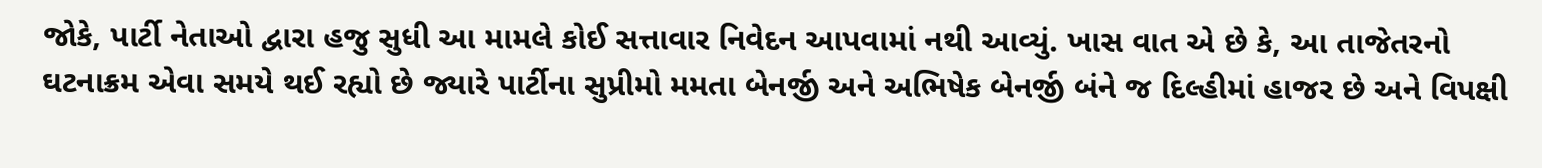જોકે, પાર્ટી નેતાઓ દ્વારા હજુ સુધી આ મામલે કોઈ સત્તાવાર નિવેદન આપવામાં નથી આવ્યું. ખાસ વાત એ છે કે, આ તાજેતરનો ઘટનાક્રમ એવા સમયે થઈ રહ્યો છે જ્યારે પાર્ટીના સુપ્રીમો મમતા બેનર્જી અને અભિષેક બેનર્જી બંને જ દિલ્હીમાં હાજર છે અને વિપક્ષી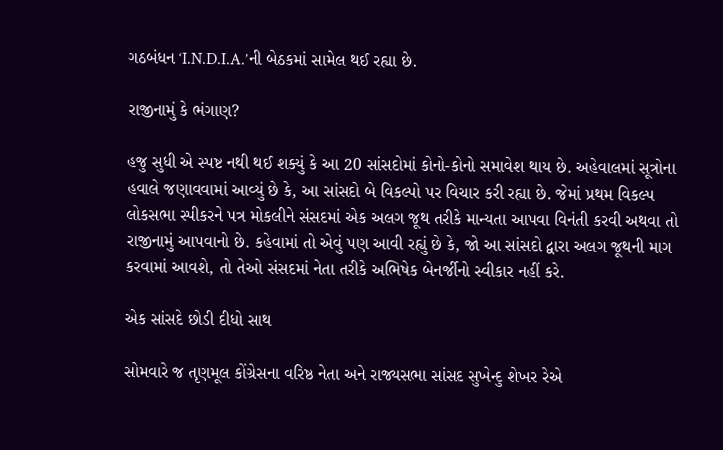ગઠબંધન ‘I.N.D.I.A.’ની બેઠકમાં સામેલ થઈ રહ્યા છે.

રાજીનામું કે ભંગાણ?

હજુ સુધી એ સ્પષ્ટ નથી થઈ શક્યું કે આ 20 સાંસદોમાં કોનો-કોનો સમાવેશ થાય છે. અહેવાલમાં સૂત્રોના હવાલે જણાવવામાં આવ્યું છે કે, આ સાંસદો બે વિકલ્પો પર વિચાર કરી રહ્યા છે. જેમાં પ્રથમ વિકલ્પ લોકસભા સ્પીકરને પત્ર મોકલીને સંસદમાં એક અલગ જૂથ તરીકે માન્યતા આપવા વિનંતી કરવી અથવા તો રાજીનામું આપવાનો છે. કહેવામાં તો એવું પણ આવી રહ્યું છે કે, જો આ સાંસદો દ્વારા અલગ જૂથની માગ કરવામાં આવશે, તો તેઓ સંસદમાં નેતા તરીકે અભિષેક બેનર્જીનો સ્વીકાર નહીં કરે.

એક સાંસદે છોડી દીધો સાથ

સોમવારે જ તૃણમૂલ કોંગ્રેસના વરિષ્ઠ નેતા અને રાજ્યસભા સાંસદ સુખેન્દુ શેખર રેએ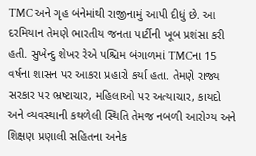TMC અને ગૃહ બંનેમાંથી રાજીનામું આપી દીધું છે. આ દરમિયાન તેમણે ભારતીય જનતા પાર્ટીની ખૂબ પ્રશંસા કરી હતી. સુખેન્દુ શેખર રેએ પશ્ચિમ બંગાળમાં TMCના 15 વર્ષના શાસન પર આકરા પ્રહારો કર્યા હતા. તેમણે રાજ્ય સરકાર પર ભ્રષ્ટાચાર, મહિલાઓ પર અત્યાચાર, કાયદો અને વ્યવસ્થાની કથળેલી સ્થિતિ તેમજ નબળી આરોગ્ય અને શિક્ષણ પ્રણાલી સહિતના અનેક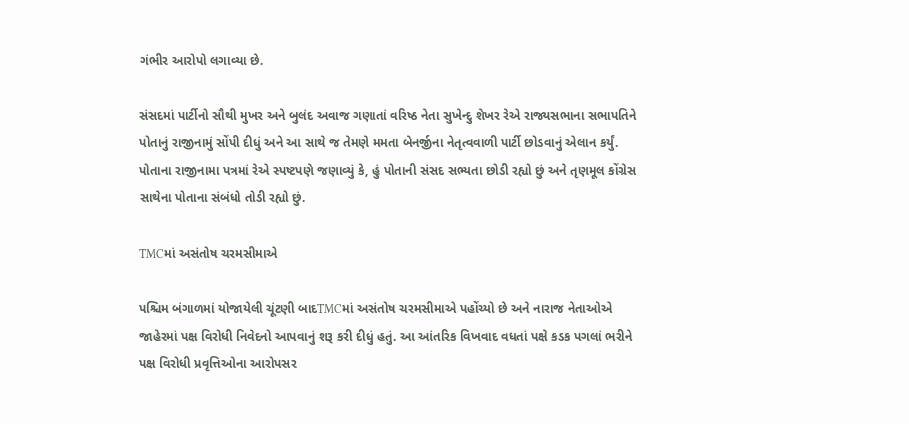ગંભીર આરોપો લગાવ્યા છે.

સંસદમાં પાર્ટીનો સૌથી મુખર અને બુલંદ અવાજ ગણાતાં વરિષ્ઠ નેતા સુખેન્દુ શેખર રેએ રાજ્યસભાના સભાપતિને પોતાનું રાજીનામું સોંપી દીધું અને આ સાથે જ તેમણે મમતા બેનર્જીના નેતૃત્વવાળી પાર્ટી છોડવાનું એલાન કર્યું. પોતાના રાજીનામા પત્રમાં રેએ સ્પષ્ટપણે જણાવ્યું કે, હું પોતાની સંસદ સભ્યતા છોડી રહ્યો છું અને તૃણમૂલ કોંગ્રેસ સાથેના પોતાના સંબંધો તોડી રહ્યો છું.

TMCમાં અસંતોષ ચરમસીમાએ

પશ્ચિમ બંગાળમાં યોજાયેલી ચૂંટણી બાદTMCમાં અસંતોષ ચરમસીમાએ પહોંચ્યો છે અને નારાજ નેતાઓએ જાહેરમાં પક્ષ વિરોધી નિવેદનો આપવાનું શરૂ કરી દીધું હતું. આ આંતરિક વિખવાદ વધતાં પક્ષે કડક પગલાં ભરીને પક્ષ વિરોધી પ્રવૃત્તિઓના આરોપસર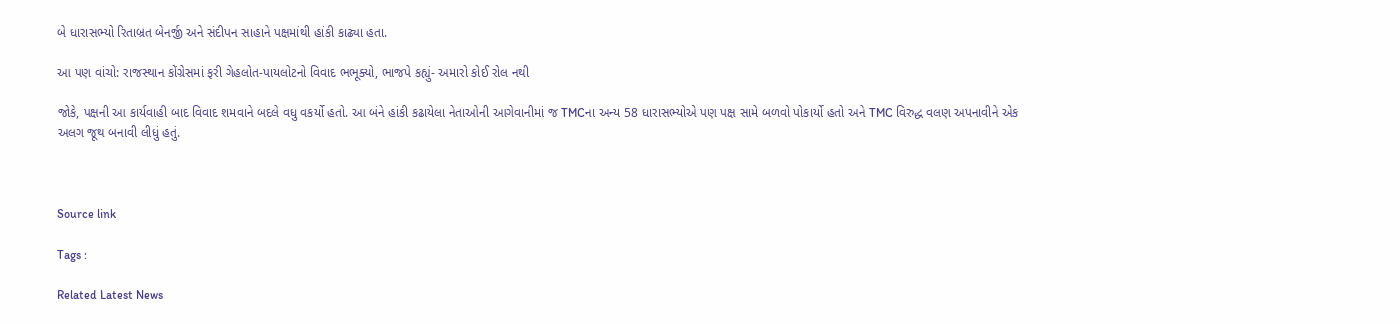બે ધારાસભ્યો રિતાબ્રત બેનર્જી અને સંદીપન સાહાને પક્ષમાંથી હાંકી કાઢ્યા હતા.

આ પણ વાંચો: રાજસ્થાન કોંગ્રેસમાં ફરી ગેહલોત-પાયલોટનો વિવાદ ભભૂક્યો, ભાજપે કહ્યું- અમારો કોઈ રોલ નથી

જોકે, પક્ષની આ કાર્યવાહી બાદ વિવાદ શમવાને બદલે વધુ વકર્યો હતો. આ બંને હાંકી કઢાયેલા નેતાઓની આગેવાનીમાં જ TMCના અન્ય 58 ધારાસભ્યોએ પણ પક્ષ સામે બળવો પોકાર્યો હતો અને TMC વિરુદ્ધ વલણ અપનાવીને એક અલગ જૂથ બનાવી લીધું હતું.



Source link

Tags :

Related Latest News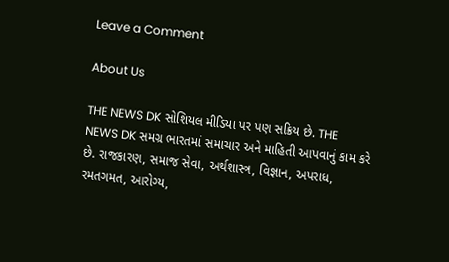Leave a Comment

About Us

THE NEWS DK સોશિયલ મીડિયા પર પણ સક્રિય છે. THE NEWS DK સમગ્ર ભારતમાં સમાચાર અને માહિતી આપવાનું કામ કરે છે. રાજકારણ, સમાજ સેવા, અર્થશાસ્ત્ર, વિજ્ઞાન, અપરાધ, રમતગમત, આરોગ્ય,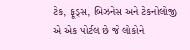ટેક, ફૂડ્સ, બિઝનેસ અને ટેકનોલોજી એ એક પોર્ટલ છે જે લોકોને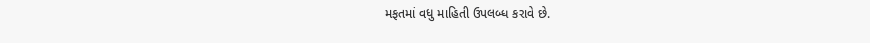મફતમાં વધુ માહિતી ઉપલબ્ધ કરાવે છે.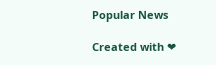Popular News

Created with ❤